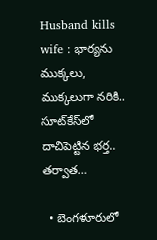Husband kills wife : భార్యను ముక్కలు, ముక్కలుగా నరికి.. సూట్‌కేస్‌లో దాచిపెట్టిన భర్త.. తర్వాత…

  • బెంగళూరులో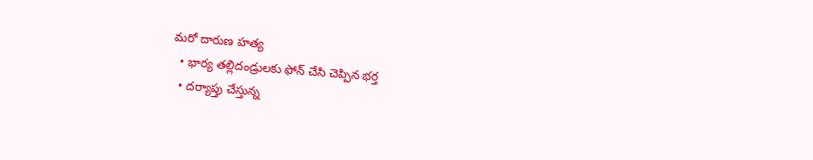మరో దారుణ హత్య
  • భార్య తల్లిదండ్రులకు ఫోన్ చేసి చెప్పిన భర్త
  • దర్యాప్తు చేస్తున్న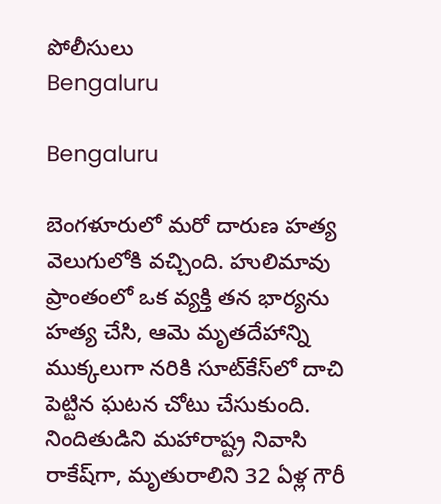పోలీసులు
Bengaluru

Bengaluru

బెంగళూరులో మరో దారుణ హత్య వెలుగులోకి వచ్చింది. హులిమావు ప్రాంతంలో ఒక వ్యక్తి తన భార్యను హత్య చేసి, ఆమె మృతదేహాన్ని ముక్కలుగా నరికి సూట్‌కేస్‌లో దాచి పెట్టిన ఘటన చోటు చేసుకుంది. నిందితుడిని మహారాష్ట్ర నివాసి రాకేష్‌గా, మృతురాలిని 32 ఏళ్ల గౌరీ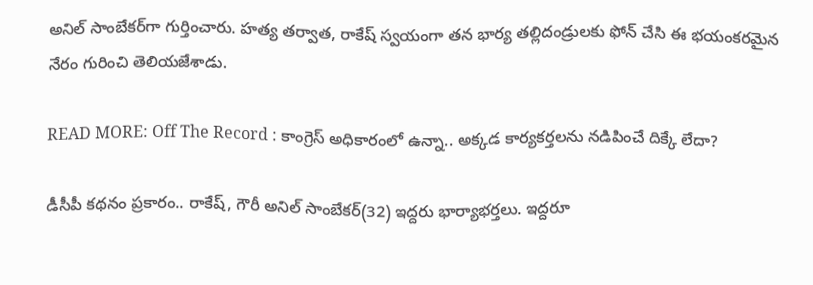అనిల్ సాంబేకర్‌గా గుర్తించారు. హత్య తర్వాత, రాకేష్ స్వయంగా తన భార్య తల్లిదండ్రులకు ఫోన్ చేసి ఈ భయంకరమైన నేరం గురించి తెలియజేశాడు.

READ MORE: Off The Record : కాంగ్రెస్‌ అధికారంలో ఉన్నా.. అక్కడ కార్యకర్తలను నడిపించే దిక్కే లేదా?

డీసీపీ కథనం ప్రకారం.. రాకేష్‌, గౌరీ అనిల్ సాంబేకర్‌(32) ఇద్దరు భార్యాభర్తలు. ఇద్దరూ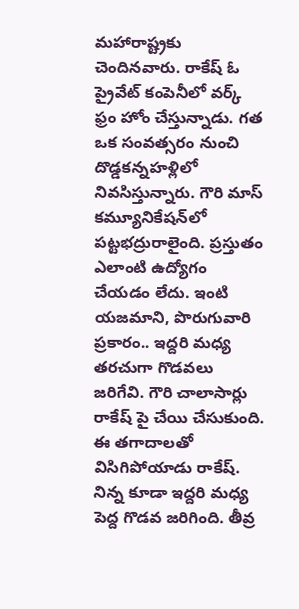మహారాష్ట్రకు చెందినవారు. రాకేష్ ఓ ప్రైవేట్ కంపెనీలో వర్క్ ఫ్రం హోం చేస్తున్నాడు. గత ఒక సంవత్సరం నుంచి దొడ్డకన్నహళ్లిలో నివసిస్తున్నారు. గౌరి మాస్ కమ్యూనికేషన్‌లో పట్టభద్రురాలైంది. ప్రస్తుతం ఎలాంటి ఉద్యోగం చేయడం లేదు. ఇంటి యజమాని, పొరుగువారి ప్రకారం.. ఇద్దరి మధ్య తరచుగా గొడవలు జరిగేవి. గౌరి చాలాసార్లు రాకేష్ పై చేయి చేసుకుంది. ఈ తగాదాలతో విసిగిపోయాడు రాకేష్. నిన్న కూడా ఇద్దరి మధ్య పెద్ద గొడవ జరిగింది. తీవ్ర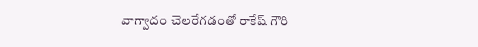వాగ్వాదం చెలరేగడంతో రాకేష్ గౌరి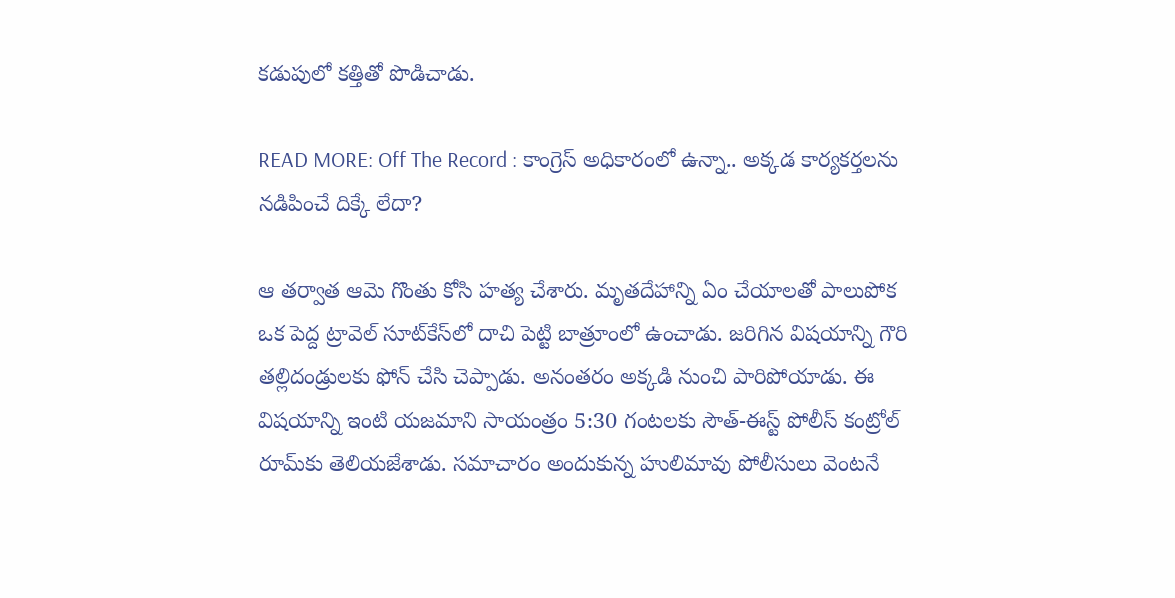కడుపులో కత్తితో పొడిచాడు.

READ MORE: Off The Record : కాంగ్రెస్‌ అధికారంలో ఉన్నా.. అక్కడ కార్యకర్తలను నడిపించే దిక్కే లేదా?

ఆ తర్వాత ఆమె గొంతు కోసి హత్య చేశారు. మృతదేహాన్ని ఏం చేయాలతో పాలుపోక ఒక పెద్ద ట్రావెల్ సూట్‌కేస్‌లో దాచి పెట్టి బాత్రూంలో ఉంచాడు. జరిగిన విషయాన్ని గౌరి తల్లిదండ్రులకు ఫోన్ చేసి చెప్పాడు. అనంతరం అక్కడి నుంచి పారిపోయాడు. ఈ విషయాన్ని ఇంటి యజమాని సాయంత్రం 5:30 గంటలకు సౌత్-ఈస్ట్ పోలీస్ కంట్రోల్ రూమ్‌కు తెలియజేశాడు. సమాచారం అందుకున్న హులిమావు పోలీసులు వెంటనే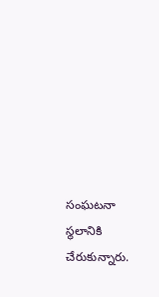సంఘటనా స్థలానికి చేరుకున్నారు.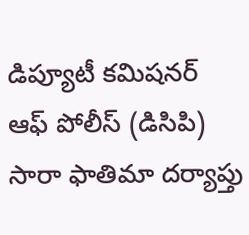డిప్యూటీ కమిషనర్ ఆఫ్ పోలీస్ (డిసిపి) సారా ఫాతిమా దర్యాప్తు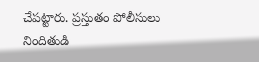చేపట్టారు. ప్రస్తుతం పోలీసులు నిందితుడి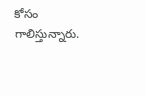కోసం గాలిస్తున్నారు.